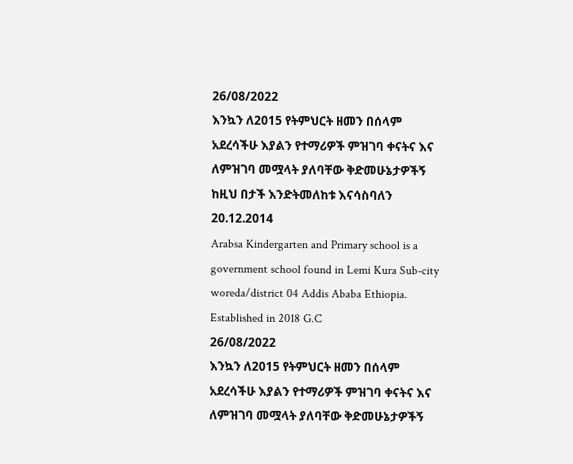26/08/2022
እንኳን ለ2015 የትምህርት ዘመን በሰላም አደረሳችሁ እያልን የተማሪዎች ምዝገባ ቀናትና እና ለምዝገባ መሟላት ያለባቸው ቅድመሁኔታዎችኝ ከዚህ በታች እንድትመለከቱ እናሳስባለን
20.12.2014
Arabsa Kindergarten and Primary school is a government school found in Lemi Kura Sub-city woreda/district 04 Addis Ababa Ethiopia. Established in 2018 G.C
26/08/2022
እንኳን ለ2015 የትምህርት ዘመን በሰላም አደረሳችሁ እያልን የተማሪዎች ምዝገባ ቀናትና እና ለምዝገባ መሟላት ያለባቸው ቅድመሁኔታዎችኝ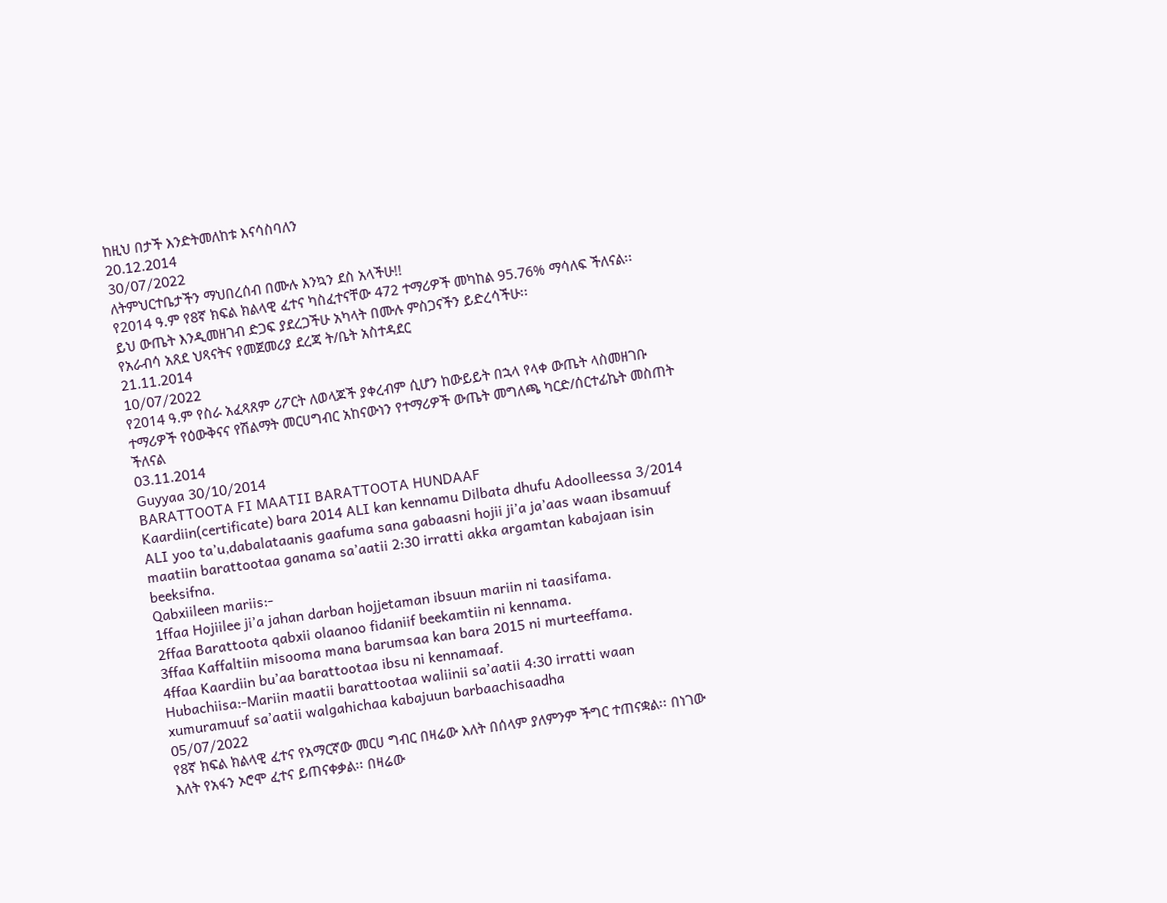ከዚህ በታች እንድትመለከቱ እናሳስባለን
20.12.2014
30/07/2022
ለትምህርተቤታችን ማህበረሰብ በሙሉ እንኳን ደስ አላችሁ!!
የ2014 ዓ.ም የ8ኛ ክፍል ክልላዊ ፈተና ካስፈተናቸው 472 ተማሪዎች መካከል 95.76% ማሳለፍ ችለናል፡፡
ይህ ውጤት እንዲመዘገብ ድጋፍ ያደረጋችሁ አካላት በሙሉ ምስጋናችን ይድረሳችሁ፡፡
የአራብሳ አጸደ ህጻናትና የመጀመሪያ ደረጃ ት/ቤት አስተዳደር
21.11.2014
10/07/2022
የ2014 ዓ.ም የስራ አፈጻጸም ሪፖርት ለወላጆች ያቀረብም ሲሆን ከውይይት በኋላ የላቀ ውጤት ላስመዘገቡ ተማሪዎች የዕውቅናና የሽልማት መርሀግብር አከናውነን የተማሪዎች ውጤት መግለጫ ካርድ/ሰርተፊኬት መስጠት ችለናል
03.11.2014
Guyyaa 30/10/2014
BARATTOOTA FI MAATII BARATTOOTA HUNDAAF
Kaardiin(certificate) bara 2014 ALI kan kennamu Dilbata dhufu Adoolleessa 3/2014 ALI yoo ta’u,dabalataanis gaafuma sana gabaasni hojii ji’a ja’aas waan ibsamuuf maatiin barattootaa ganama sa’aatii 2:30 irratti akka argamtan kabajaan isin beeksifna.
Qabxiileen mariis:-
1ffaa Hojiilee ji’a jahan darban hojjetaman ibsuun mariin ni taasifama.
2ffaa Barattoota qabxii olaanoo fidaniif beekamtiin ni kennama.
3ffaa Kaffaltiin misooma mana barumsaa kan bara 2015 ni murteeffama.
4ffaa Kaardiin bu’aa barattootaa ibsu ni kennamaaf.
Hubachiisa:-Mariin maatii barattootaa waliinii sa’aatii 4:30 irratti waan xumuramuuf sa’aatii walgahichaa kabajuun barbaachisaadha
05/07/2022
የ8ኛ ክፍል ክልላዊ ፈተና የአማርኛው መርሀ ግብር በዛሬው እለት በሰላም ያለምንም ችግር ተጠናቋል፡፡ በነገው እለት የአፋን ኦሮሞ ፈተና ይጠናቀቃል፡፡ በዛሬው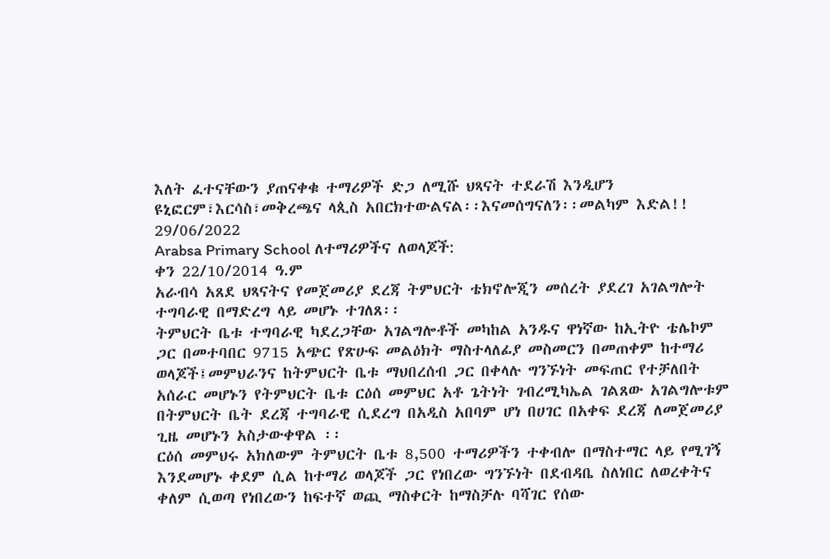እለት ፈተናቸውን ያጠናቀቁ ተማሪዎች ድጋ ለሚሹ ህጻናት ተደራሽ እንዲሆን ዩኒፎርም፣እርሳስ፣መቅረጫና ላጲስ አበርክተውልናል፡፡እናመሰግናለን፡፡መልካም እድል!!
29/06/2022
Arabsa Primary School ለተማሪዎችና ለወላጆች:
ቀን 22/10/2014 ዓ.ም
አራብሳ አጸደ ህጻናትና የመጀመሪያ ደረጃ ትምህርት ቴክኖሎጂን መሰረት ያደረገ አገልግሎት ተግባራዊ በማድረግ ላይ መሆኑ ተገለጸ፡፡
ትምህርት ቤቱ ተግባራዊ ካደረጋቸው አገልግሎቶች መካከል አንዱና ዋነኛው ከኢትዮ ቴሌኮም ጋር በመተባበር 9715 አጭር የጽሁፍ መልዕክት ማስተላለፊያ መስመርን በመጠቀም ከተማሪ ወላጆች፤መምህራንና ከትምህርት ቤቱ ማህበረሰብ ጋር በቀላሉ ግንኙነት መፍጠር የተቻለበት አሰራር መሆኑን የትምህርት ቤቱ ርዕሰ መምህር አቶ ጌትነት ገብረሚካኤል ገልጸው አገልግሎቱም በትምህርት ቤት ደረጃ ተግባራዊ ሲደረግ በአዲስ አበባም ሆነ በሀገር በአቀፍ ደረጃ ለመጀመሪያ ጊዜ መሆኑን አስታውቀዋል ፡፡
ርዕሰ መምህሩ አክለውም ትምህርት ቤቱ 8,500 ተማሪዎችን ተቀብሎ በማስተማር ላይ የሚገኝ እንደመሆኑ ቀደም ሲል ከተማሪ ወላጆች ጋር የነበረው ግንኙነት በደብዳቤ ስለነበር ለወረቀትና ቀለም ሲወጣ የነበረውን ከፍተኛ ወጪ ማስቀርት ከማስቻሉ ባሻገር የሰው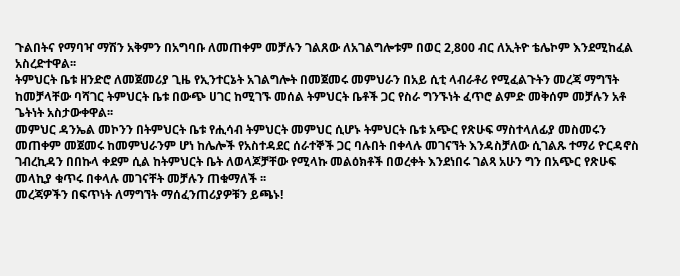ጉልበትና የማባዣ ማሽን አቅምን በአግባቡ ለመጠቀም መቻሉን ገልጸው ለአገልግሎቱም በወር 2,800 ብር ለኢትዮ ቴሌኮም እንደሚከፈል አስረድተዋል፡፡
ትምህርት ቤቱ ዘንድሮ ለመጀመሪያ ጊዜ የኢንተርኔት አገልግሎት በመጀመሩ መምህራን በአይ ሲቲ ላብራቶሪ የሚፈልጉትን መረጃ ማግኘት ከመቻላቸው ባሻገር ትምህርት ቤቱ በውጭ ሀገር ከሚገኙ መሰል ትምህርት ቤቶች ጋር የስራ ግንኙነት ፈጥሮ ልምድ መቅሰም መቻሉን አቶ ጌትነት አስታውቀዋል፡፡
መምህር ዳንኤል መኮንን በትምህርት ቤቱ የሒሳብ ትምህርት መምህር ሲሆኑ ትምህርት ቤቱ አጭር የጽሁፍ ማስተላለፊያ መስመሩን መጠቀም መጀመሩ ከመምህራንም ሆነ ከሌሎች የአስተዳደር ሰራተኞች ጋር ባሉበት በቀላሉ መገናኘት እንዳስቻለው ሲገልጹ ተማሪ ዮርዳኖስ ገብረኪዳን በበኩላ ቀደም ሲል ከትምህርት ቤት ለወላጆቻቸው የሚላኩ መልዕክቶች በወረቀት እንደነበሩ ገልጻ አሁን ግን በአጭር የጽሁፍ መላኪያ ቁጥሩ በቀላሉ መገናቸት መቻሉን ጠቁማለች ፡፡
መረጃዎችን በፍጥነት ለማግኘት ማሰፈንጠሪያዎቹን ይጫኑ!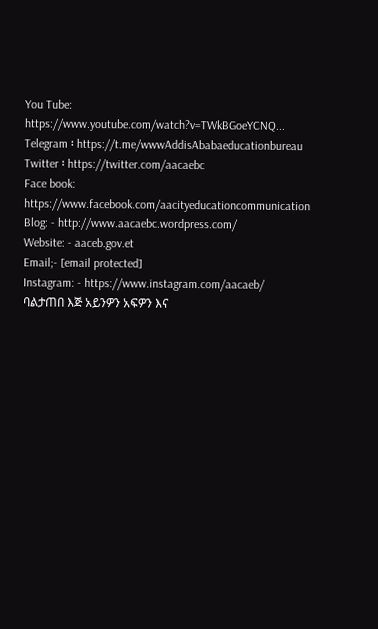You Tube: https://www.youtube.com/watch?v=TWkBGoeYCNQ...
Telegram ፡ https://t.me/wwwAddisAbabaeducationbureau
Twitter ፡ https://twitter.com/aacaebc
Face book: https://www.facebook.com/aacityeducationcommunication
Blog: - http://www.aacaebc.wordpress.com/
Website: - aaceb.gov.et
Email;- [email protected]
Instagram: - https://www.instagram.com/aacaeb/
ባልታጠበ እጅ አይንዎን አፍዎን እና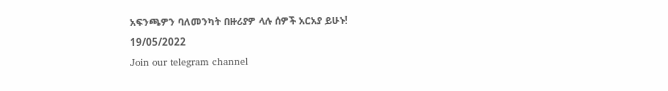አፍንጫዎን ባለመንካት በዙሪያዎ ላሉ ሰዎች አርአያ ይሁኑ!
19/05/2022
Join our telegram channel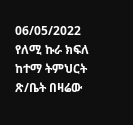06/05/2022
የለሚ ኩራ ክፍለ ከተማ ትምህርት ጽ/ቤት በዛሬው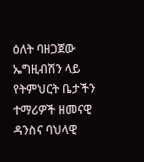ዕለት ባዘጋጀው ኤግዚብሽን ላይ የትምህርት ቤታችን ተማሪዎች ዘመናዊ ዳንስና ባህላዊ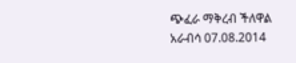ጭፈራ ማቅረብ ችለዋል
አራብሳ 07.08.2014